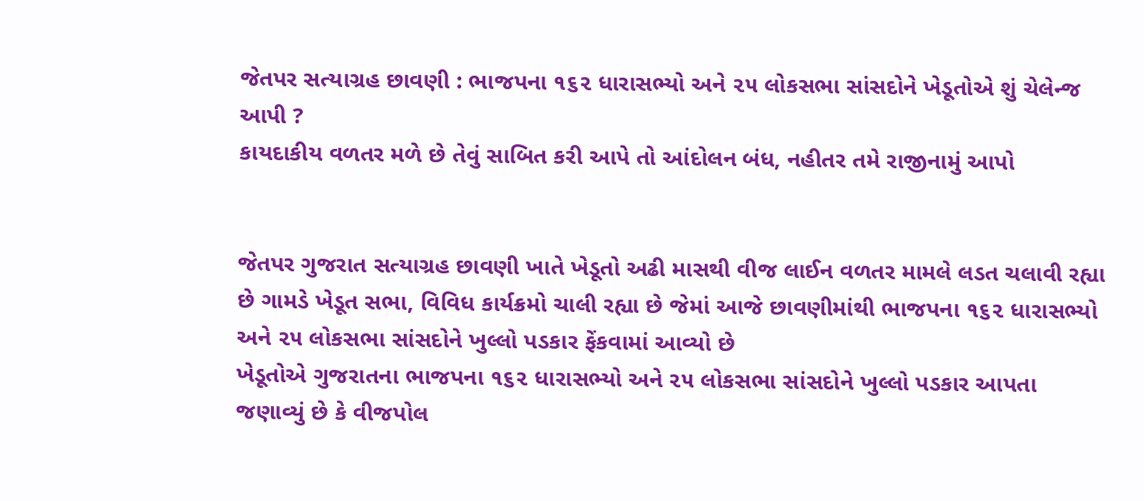જેતપર સત્યાગ્રહ છાવણી : ભાજપના ૧૬૨ ધારાસભ્યો અને ૨૫ લોકસભા સાંસદોને ખેડૂતોએ શું ચેલેન્જ આપી ?
કાયદાકીય વળતર મળે છે તેવું સાબિત કરી આપે તો આંદોલન બંધ, નહીતર તમે રાજીનામું આપો


જેતપર ગુજરાત સત્યાગ્રહ છાવણી ખાતે ખેડૂતો અઢી માસથી વીજ લાઈન વળતર મામલે લડત ચલાવી રહ્યા છે ગામડે ખેડૂત સભા, વિવિધ કાર્યક્રમો ચાલી રહ્યા છે જેમાં આજે છાવણીમાંથી ભાજપના ૧૬૨ ધારાસભ્યો અને ૨૫ લોકસભા સાંસદોને ખુલ્લો પડકાર ફેંકવામાં આવ્યો છે
ખેડૂતોએ ગુજરાતના ભાજપના ૧૬૨ ધારાસભ્યો અને ૨૫ લોકસભા સાંસદોને ખુલ્લો પડકાર આપતા જણાવ્યું છે કે વીજપોલ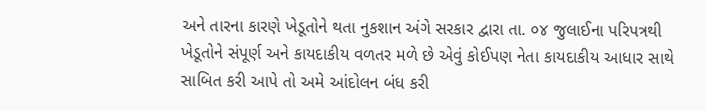અને તારના કારણે ખેડૂતોને થતા નુકશાન અંગે સરકાર દ્વારા તા. ૦૪ જુલાઈના પરિપત્રથી ખેડૂતોને સંપૂર્ણ અને કાયદાકીય વળતર મળે છે એવું કોઈપણ નેતા કાયદાકીય આધાર સાથે સાબિત કરી આપે તો અમે આંદોલન બંધ કરી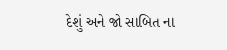દેશું અને જો સાબિત ના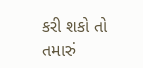કરી શકો તો તમારું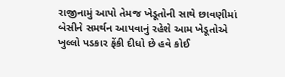રાજીનામું આપો તેમજ ખેડૂતોની સાથે છાવણીમાં બેસીને સમર્થન આપવાનું રહેશે આમ ખેડૂતોએ ખુલ્લો પડકાર ફેંકી દીધો છે હવે કોઈ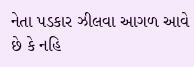નેતા પડકાર ઝીલવા આગળ આવે છે કે નહિ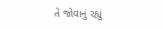તે જોવાનું રહ્યું